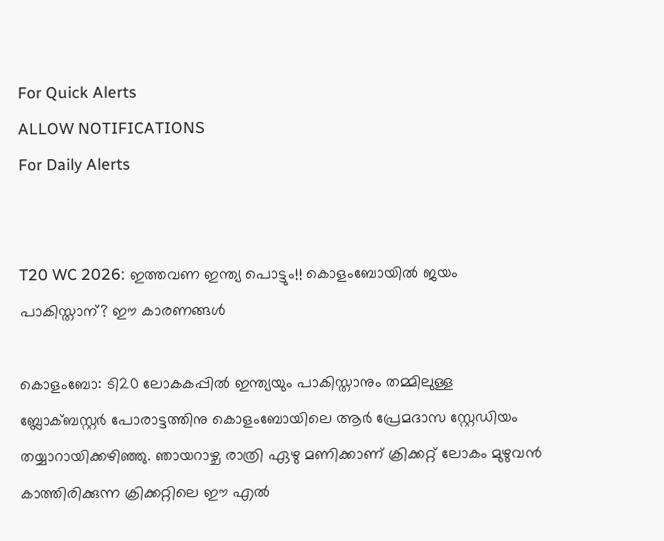For Quick Alerts
ALLOW NOTIFICATIONS
For Daily Alerts


T20 WC 2026: ഇത്തവണ ഇന്ത്യ പൊട്ടും!! കൊളംബോയില്‍ ജയം പാകിസ്താന്? ഈ കാരണങ്ങള്‍

കൊളംബോ: ടി20 ലോകകപ്പില്‍ ഇന്ത്യയും പാകിസ്താനും തമ്മിലുള്ള ബ്ലോക്ബസ്റ്റര്‍ പോരാട്ടത്തിനു കൊളംബോയിലെ ആര്‍ പ്രേമദാസ സ്റ്റേഡിയം തയ്യാറായിക്കഴിഞ്ഞു. ഞായറാഴ്ച രാത്രി ഏഴു മണിക്കാണ് ക്രിക്കറ്റ് ലോകം മുഴുവന്‍ കാത്തിരിക്കുന്ന ക്രിക്കറ്റിലെ ഈ എല്‍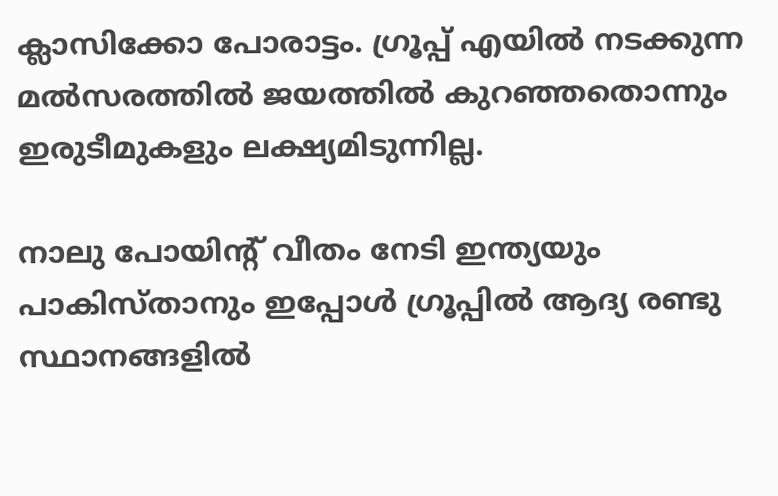ക്ലാസിക്കോ പോരാട്ടം. ഗ്രൂപ്പ് എയില്‍ നടക്കുന്ന മല്‍സരത്തില്‍ ജയത്തില്‍ കുറഞ്ഞതൊന്നും ഇരുടീമുകളും ലക്ഷ്യമിടുന്നില്ല.

നാലു പോയിന്റ് വീതം നേടി ഇന്ത്യയും പാകിസ്താനും ഇപ്പോള്‍ ഗ്രൂപ്പില്‍ ആദ്യ രണ്ടു സ്ഥാനങ്ങളില്‍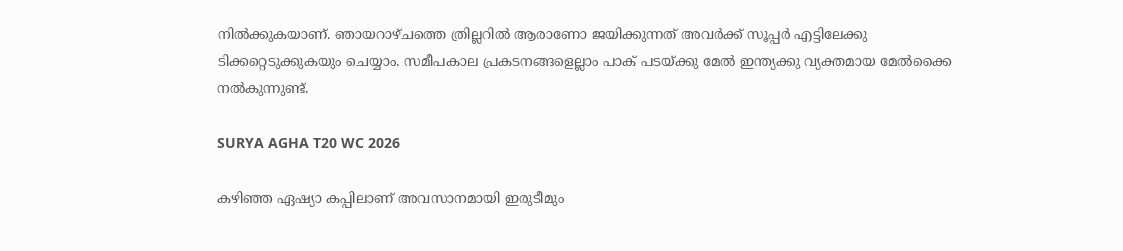നില്‍ക്കുകയാണ്. ഞായറാഴ്ചത്തെ ത്രില്ലറില്‍ ആരാണോ ജയിക്കുന്നത് അവര്‍ക്ക് സൂപ്പര്‍ എട്ടിലേക്കു ടിക്കറ്റെടുക്കുകയും ചെയ്യാം. സമീപകാല പ്രകടനങ്ങളെല്ലാം പാക് പടയ്ക്കു മേല്‍ ഇന്ത്യക്കു വ്യക്തമായ മേല്‍ക്കൈ നല്‍കുന്നുണ്ട്.

SURYA AGHA T20 WC 2026

കഴിഞ്ഞ ഏഷ്യാ കപ്പിലാണ് അവസാനമായി ഇരുടീമും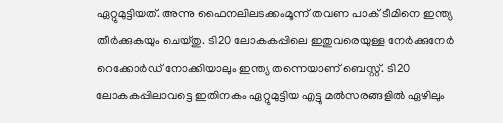ഏറ്റുമുട്ടിയത്. അന്നു ഫൈനലിലടക്കംമൂന്ന് തവണ പാക് ടീമിനെ ഇന്ത്യ തീര്‍ക്കുകയും ചെയ്തു. ടി20 ലോകകപ്പിലെ ഇതുവരെയുള്ള നേര്‍ക്കുനേര്‍ റെക്കോര്‍ഡ് നോക്കിയാലും ഇന്ത്യ തന്നെയാണ് ബെസ്റ്റ്. ടി20 ലോകകപ്പിലാവട്ടെ ഇതിനകം ഏറ്റുമുട്ടിയ എട്ടു മല്‍സരങ്ങളില്‍ ഏഴിലും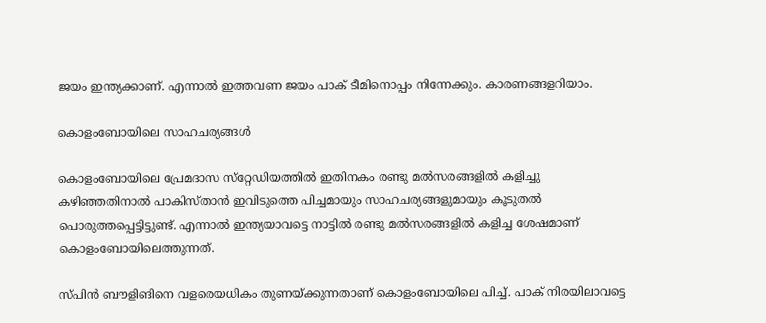ജയം ഇന്ത്യക്കാണ്. എന്നാല്‍ ഇത്തവണ ജയം പാക് ടീമിനൊപ്പം നിന്നേക്കും. കാരണങ്ങളറിയാം.

കൊളംബോയിലെ സാഹചര്യങ്ങള്‍

കൊളംബോയിലെ പ്രേമദാസ സ്‌റ്റേഡിയത്തില്‍ ഇതിനകം രണ്ടു മല്‍സരങ്ങളില്‍ കളിച്ചു കഴിഞ്ഞതിനാല്‍ പാകിസ്താന്‍ ഇവിടുത്തെ പിച്ചമായും സാഹചര്യങ്ങളുമായും കൂടുതല്‍ പൊരുത്തപ്പെട്ടിട്ടുണ്ട്. എന്നാല്‍ ഇന്ത്യയാവട്ടെ നാട്ടില്‍ രണ്ടു മല്‍സരങ്ങളില്‍ കളിച്ച ശേഷമാണ് കൊളംബോയിലെത്തുന്നത്.

സ്പിന്‍ ബൗളിങിനെ വളരെയധികം തുണയ്ക്കുന്നതാണ് കൊളംബോയിലെ പിച്ച്. പാക് നിരയിലാവട്ടെ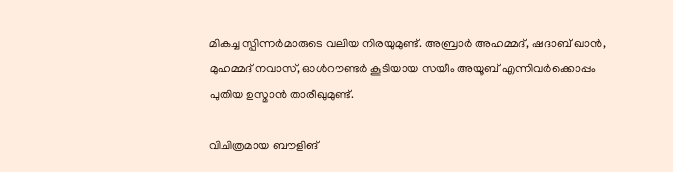മികച്ച സ്പിന്നര്‍മാരുടെ വലിയ നിരയുമുണ്ട്. അബ്രാര്‍ അഹമ്മദ്, ഷദാബ് ഖാന്‍, മുഹമ്മദ് നവാസ്, ഓള്‍റൗണ്ടര്‍ കൂടിയായ സയീം അയൂബ് എന്നിവര്‍ക്കൊപ്പം പുതിയ ഉസ്മാന്‍ താരീഖുമുണ്ട്.

വിചിത്രമായ ബൗളിങ്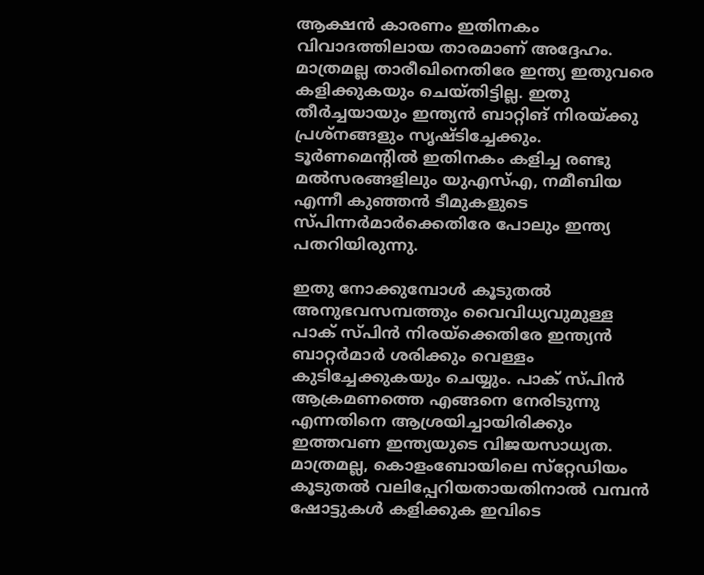ആക്ഷന്‍ കാരണം ഇതിനകം വിവാദത്തിലായ താരമാണ് അദ്ദേഹം. മാത്രമല്ല താരീഖിനെതിരേ ഇന്ത്യ ഇതുവരെ കളിക്കുകയും ചെയ്തിട്ടില്ല. ഇതു തീര്‍ച്ചയായും ഇന്ത്യന്‍ ബാറ്റിങ് നിരയ്ക്കു പ്രശ്‌നങ്ങളും സൃഷ്ടിച്ചേക്കും. ടൂര്‍ണമെന്റില്‍ ഇതിനകം കളിച്ച രണ്ടു മല്‍സരങ്ങളിലും യുഎസ്എ, നമീബിയ എന്നീ കുഞ്ഞന്‍ ടീമുകളുടെ സ്പിന്നര്‍മാര്‍ക്കെതിരേ പോലും ഇന്ത്യ പതറിയിരുന്നു.

ഇതു നോക്കുമ്പോള്‍ കൂടുതല്‍ അനുഭവസമ്പത്തും വൈവിധ്യവുമുള്ള പാക് സ്പിന്‍ നിരയ്‌ക്കെതിരേ ഇന്ത്യന്‍ ബാറ്റര്‍മാര്‍ ശരിക്കും വെള്ളം കുടിച്ചേക്കുകയും ചെയ്യും. പാക് സ്പിന്‍ ആക്രമണത്തെ എങ്ങനെ നേരിടുന്നു എന്നതിനെ ആശ്രയിച്ചായിരിക്കും ഇത്തവണ ഇന്ത്യയുടെ വിജയസാധ്യത. മാത്രമല്ല, കൊളംബോയിലെ സ്‌റ്റേഡിയം കൂടുതല്‍ വലിപ്പേറിയതായതിനാല്‍ വമ്പന്‍ ഷോട്ടുകള്‍ കളിക്കുക ഇവിടെ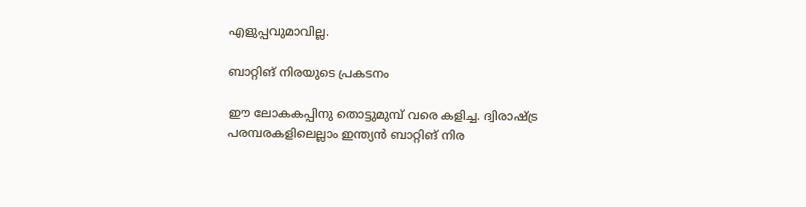എളുപ്പവുമാവില്ല.

ബാറ്റിങ് നിരയുടെ പ്രകടനം

ഈ ലോകകപ്പിനു തൊട്ടുമുമ്പ് വരെ കളിച്ച. ദ്വിരാഷ്ട്ര പരമ്പരകളിലെല്ലാം ഇന്ത്യന്‍ ബാറ്റിങ് നിര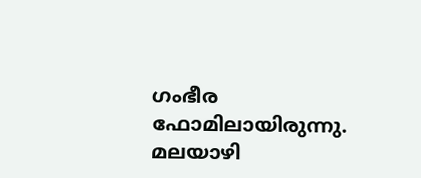ഗംഭീര ഫോമിലായിരുന്നു. മലയാഴി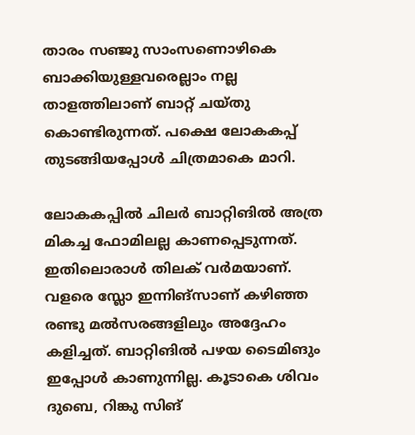താരം സഞ്ജു സാംസണൊഴികെ ബാക്കിയുള്ളവരെല്ലാം നല്ല താളത്തിലാണ് ബാറ്റ് ചയ്തു കൊണ്ടിരുന്നത്. പക്ഷെ ലോകകപ്പ് തുടങ്ങിയപ്പോള്‍ ചിത്രമാകെ മാറി.

ലോകകപ്പില്‍ ചിലര്‍ ബാറ്റിങില്‍ അത്ര മികച്ച ഫോമിലല്ല കാണപ്പെടുന്നത്. ഇതിലൊരാള്‍ തിലക് വര്‍മയാണ്. വളരെ സ്ലോ ഇന്നിങ്‌സാണ് കഴിഞ്ഞ രണ്ടു മല്‍സരങ്ങളിലും അദ്ദേഹം കളിച്ചത്. ബാറ്റിങില്‍ പഴയ ടൈമിങും ഇപ്പോള്‍ കാണുന്നില്ല. കൂടാകെ ശിവം ദുബെ, റിങ്കു സിങ്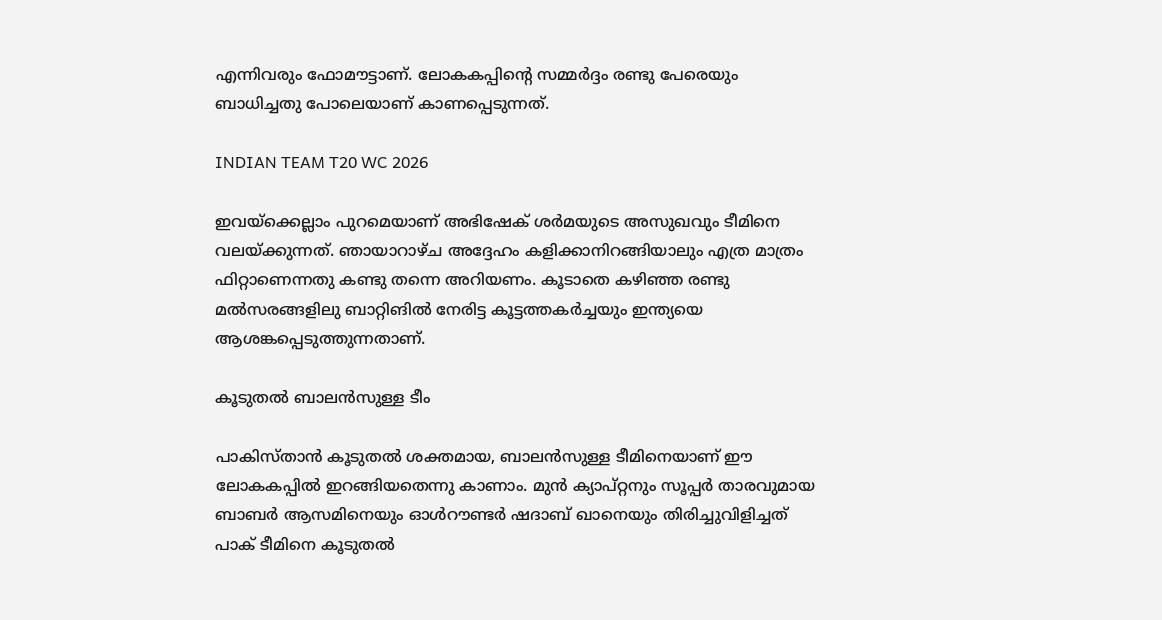എന്നിവരും ഫോമൗട്ടാണ്. ലോകകപ്പിന്റെ സമ്മര്‍ദ്ദം രണ്ടു പേരെയും ബാധിച്ചതു പോലെയാണ് കാണപ്പെടുന്നത്.

INDIAN TEAM T20 WC 2026

ഇവയ്‌ക്കെല്ലാം പുറമെയാണ് അഭിഷേക് ശര്‍മയുടെ അസുഖവും ടീമിനെ വലയ്ക്കുന്നത്. ഞായാറാഴ്ച അദ്ദേഹം കളിക്കാനിറങ്ങിയാലും എത്ര മാത്രം ഫിറ്റാണെന്നതു കണ്ടു തന്നെ അറിയണം. കൂടാതെ കഴിഞ്ഞ രണ്ടു മല്‍സരങ്ങളിലു ബാറ്റിങില്‍ നേരിട്ട കൂട്ടത്തകര്‍ച്ചയും ഇന്ത്യയെ ആശങ്കപ്പെടുത്തുന്നതാണ്.

കൂടുതല്‍ ബാലന്‍സുള്ള ടീം

പാകിസ്താന്‍ കൂടുതല്‍ ശക്തമായ, ബാലന്‍സുള്ള ടീമിനെയാണ് ഈ ലോകകപ്പില്‍ ഇറങ്ങിയതെന്നു കാണാം. മുന്‍ ക്യാപ്റ്റനും സൂപ്പര്‍ താരവുമായ ബാബര്‍ ആസമിനെയും ഓള്‍റൗണ്ടര്‍ ഷദാബ് ഖാനെയും തിരിച്ചുവിളിച്ചത് പാക് ടീമിനെ കൂടുതല്‍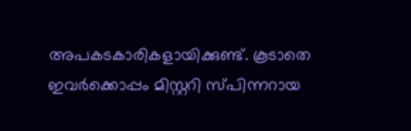അപകടകാരികളായിക്കുണ്ട്. കൂടാതെ ഇവര്‍ക്കൊപ്പം മിസ്റ്ററി സ്പിന്നറായ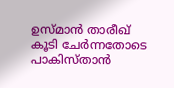ഉസ്മാന്‍ താരീഖ് കൂടി ചേര്‍ന്നതോടെ പാകിസ്താന്‍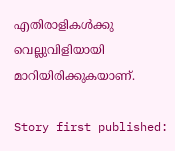എതിരാളികള്‍ക്കു വെല്ലുവിളിയായി മാറിയിരിക്കുകയാണ്.

Story first published: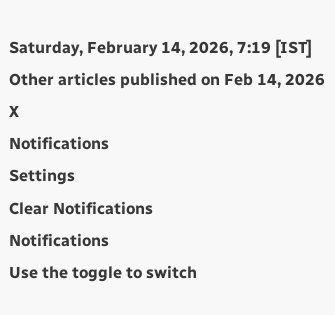Saturday, February 14, 2026, 7:19 [IST]
Other articles published on Feb 14, 2026
X
Notifications
Settings
Clear Notifications
Notifications
Use the toggle to switch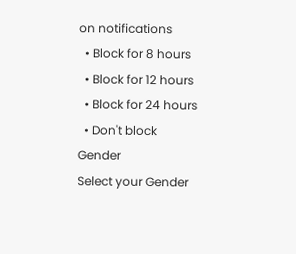on notifications
  • Block for 8 hours
  • Block for 12 hours
  • Block for 24 hours
  • Don't block
Gender
Select your Gender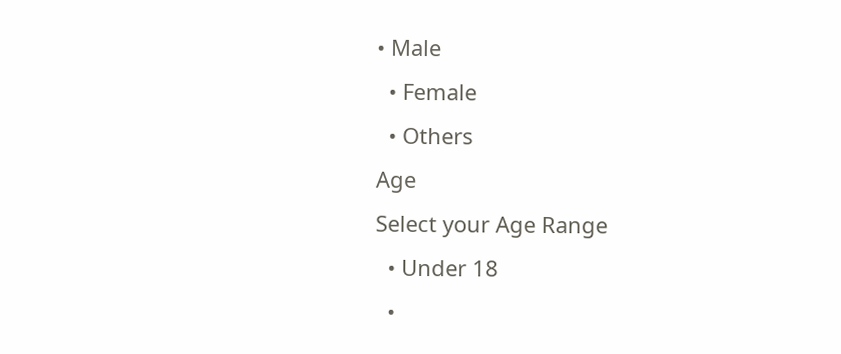• Male
  • Female
  • Others
Age
Select your Age Range
  • Under 18
  •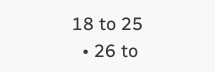18 to 25
  • 26 to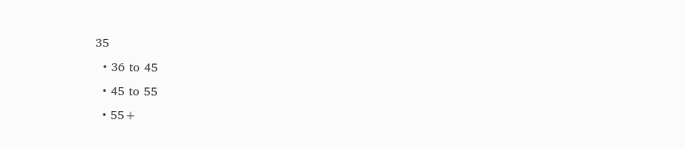35
  • 36 to 45
  • 45 to 55
  • 55+